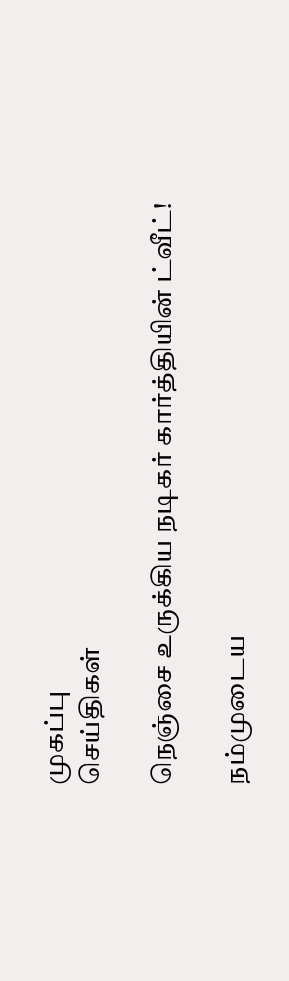முகப்பு
செய்திகள்

நெஞ்சை உருக்கிய நடிகர் கார்த்தியின் ட்வீட்!

நம்முடைய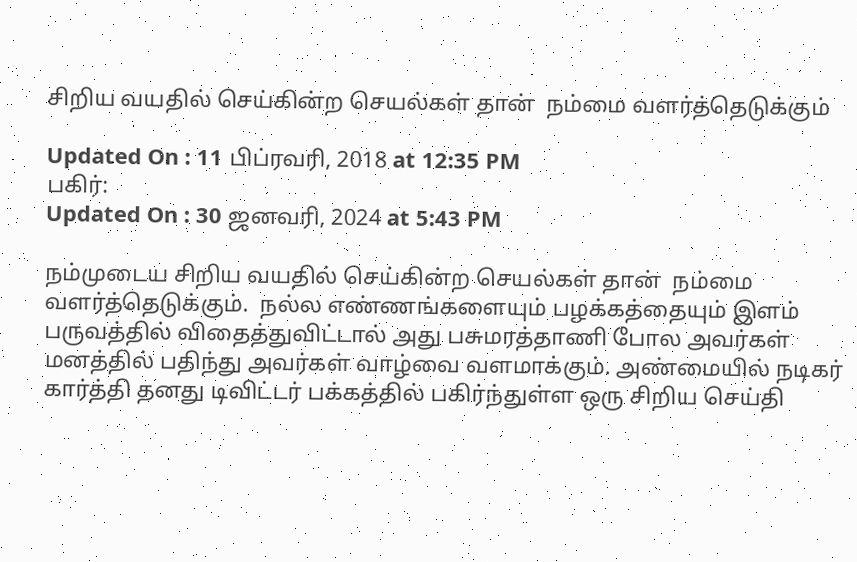சிறிய வயதில் செய்கின்ற செயல்கள் தான்  நம்மை வளர்த்தெடுக்கும்

Updated On : 11 பிப்ரவரி, 2018 at 12:35 PM
பகிர்:
Updated On : 30 ஜனவரி, 2024 at 5:43 PM

நம்முடைய சிறிய வயதில் செய்கின்ற செயல்கள் தான்  நம்மை வளர்த்தெடுக்கும்.  நல்ல எண்ணங்களையும் பழக்கத்தையும் இளம் பருவத்தில் விதைத்துவிட்டால் அது பசுமரத்தாணி போல அவர்கள் மனத்தில் பதிந்து அவர்கள் வாழ்வை வளமாக்கும். அண்மையில் நடிகர் கார்த்தி தனது டிவிட்டர் பக்கத்தில் பகிர்ந்துள்ள ஒரு சிறிய செய்தி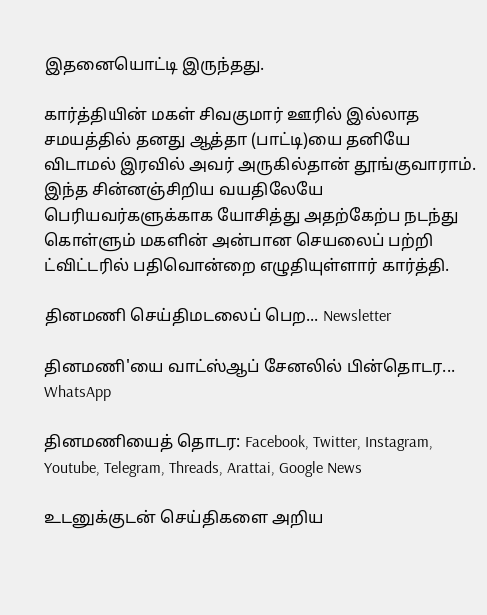இதனையொட்டி இருந்தது.

கார்த்தியின் மகள் சிவகுமார் ஊரில் இல்லாத சமயத்தில் தனது ஆத்தா (பாட்டி)யை தனியே விடாமல் இரவில் அவர் அருகில்தான் தூங்குவாராம். இந்த சின்னஞ்சிறிய வயதிலேயே பெரியவர்களுக்காக யோசித்து அதற்கேற்ப நடந்து கொள்ளும் மகளின் அன்பான செயலைப் பற்றி ட்விட்டரில் பதிவொன்றை எழுதியுள்ளார் கார்த்தி.

தினமணி செய்திமடலைப் பெற... Newsletter

தினமணி'யை வாட்ஸ்ஆப் சேனலில் பின்தொடர... WhatsApp

தினமணியைத் தொடர: Facebook, Twitter, Instagram, Youtube, Telegram, Threads, Arattai, Google News

உடனுக்குடன் செய்திகளை அறிய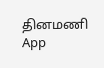தினமணி App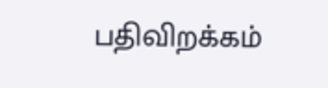பதிவிறக்கம்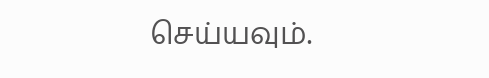செய்யவும்.